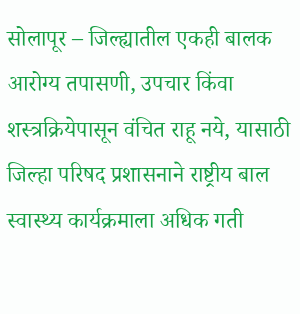सोलापूर – जिल्ह्यातील एकही बालक आरोग्य तपासणी, उपचार किंवा शस्त्रक्रियेपासून वंचित राहू नये, यासाठी जिल्हा परिषद प्रशासनाने राष्ट्रीय बाल स्वास्थ्य कार्यक्रमाला अधिक गती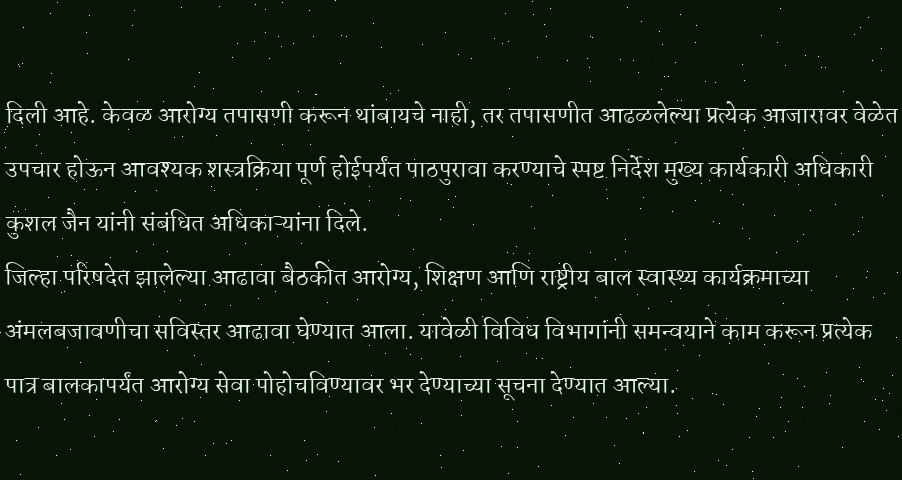दिली आहे. केवळ आरोग्य तपासणी करून थांबायचे नाही, तर तपासणीत आढळलेल्या प्रत्येक आजारावर वेळेत उपचार होऊन आवश्यक शस्त्रक्रिया पूर्ण होईपर्यंत पाठपुरावा करण्याचे स्पष्ट निर्देश मुख्य कार्यकारी अधिकारी कुशल जैन यांनी संबंधित अधिकाऱ्यांना दिले.
जिल्हा परिषदेत झालेल्या आढावा बैठकीत आरोग्य, शिक्षण आणि राष्ट्रीय बाल स्वास्थ्य कार्यक्रमाच्या अंमलबजावणीचा सविस्तर आढावा घेण्यात आला. यावेळी विविध विभागांनी समन्वयाने काम करून प्रत्येक पात्र बालकापर्यंत आरोग्य सेवा पोहोचविण्यावर भर देण्याच्या सूचना देण्यात आल्या.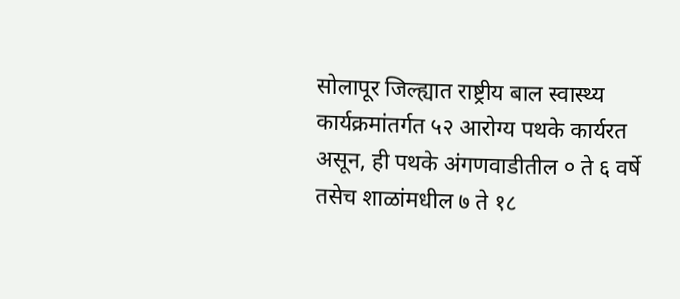सोलापूर जिल्ह्यात राष्ट्रीय बाल स्वास्थ्य कार्यक्रमांतर्गत ५२ आरोग्य पथके कार्यरत असून, ही पथके अंगणवाडीतील ० ते ६ वर्षे तसेच शाळांमधील ७ ते १८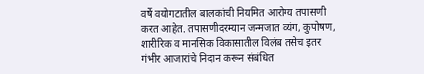वर्षे वयोगटातील बालकांची नियमित आरोग्य तपासणी करत आहेत. तपासणीदरम्यान जन्मजात व्यंग, कुपोषण, शारीरिक व मानसिक विकासातील विलंब तसेच इतर गंभीर आजारांचे निदान करून संबंधित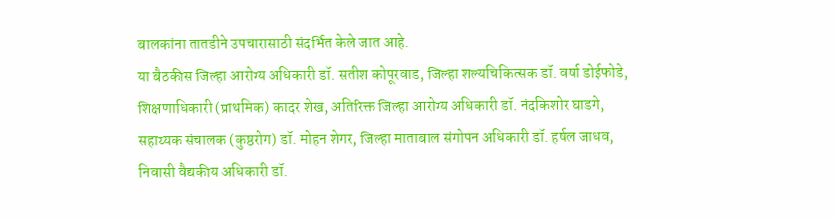बालकांना तातडीने उपचारासाठी संदर्भित केले जात आहे.
या बैठकीस जिल्हा आरोग्य अधिकारी डॉ. सतीश कोपूरवाड, जिल्हा शल्यचिकित्सक डॉ. वर्षा डोईफोडे, शिक्षणाधिकारी (प्राथमिक) कादर शेख, अतिरिक्त जिल्हा आरोग्य अधिकारी डॉ. नंदकिशोर घाडगे, सहाय्यक संचालक (कुष्ठरोग) डॉ. मोहन शेगर, जिल्हा माताबाल संगोपन अधिकारी डॉ. हर्षल जाधव, निवासी वैद्यकीय अधिकारी डॉ.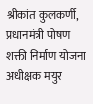श्रीकांत कुलकर्णी, प्रधानमंत्री पोषण शक्ती निर्माण योजना अधीक्षक मयुर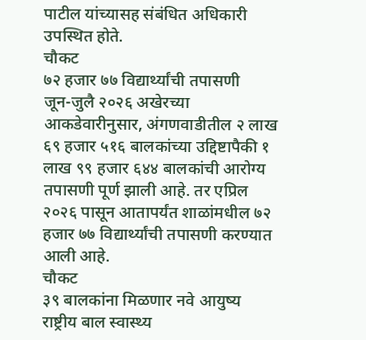पाटील यांच्यासह संबंधित अधिकारी उपस्थित होते.
चौकट
७२ हजार ७७ विद्यार्थ्यांची तपासणी
जून-जुलै २०२६ अखेरच्या आकडेवारीनुसार, अंगणवाडीतील २ लाख ६९ हजार ५१६ बालकांच्या उद्दिष्टापैकी १ लाख ९९ हजार ६४४ बालकांची आरोग्य तपासणी पूर्ण झाली आहे. तर एप्रिल २०२६ पासून आतापर्यंत शाळांमधील ७२ हजार ७७ विद्यार्थ्यांची तपासणी करण्यात आली आहे.
चौकट
३९ बालकांना मिळणार नवे आयुष्य
राष्ट्रीय बाल स्वास्थ्य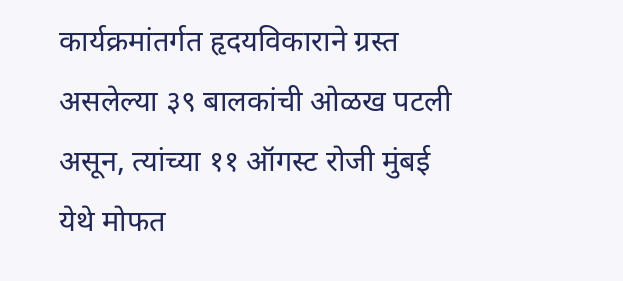कार्यक्रमांतर्गत हृदयविकाराने ग्रस्त असलेल्या ३९ बालकांची ओळख पटली असून, त्यांच्या ११ ऑगस्ट रोजी मुंबई येथे मोफत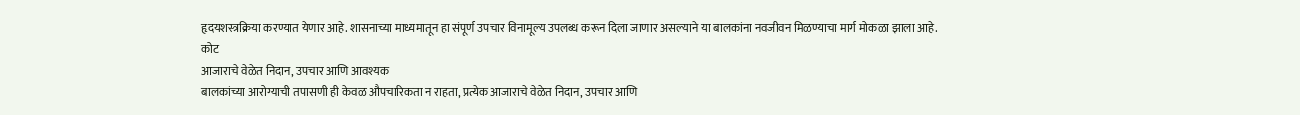हृदयशस्त्रक्रिया करण्यात येणार आहे. शासनाच्या माध्यमातून हा संपूर्ण उपचार विनामूल्य उपलब्ध करून दिला जाणार असल्याने या बालकांना नवजीवन मिळण्याचा मार्ग मोकळा झाला आहे.
कोट
आजाराचे वेळेत निदान, उपचार आणि आवश्यक
बालकांच्या आरोग्याची तपासणी ही केवळ औपचारिकता न राहता, प्रत्येक आजाराचे वेळेत निदान, उपचार आणि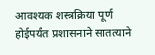आवश्यक शस्त्रक्रिया पूर्ण होईपर्यंत प्रशासनाने सातत्याने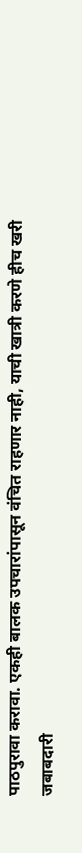पाठपुरावा करावा. एकही बालक उपचारांपासून वंचित राहणार नाही, याची खात्री करणे हीच खरी जबाबदारी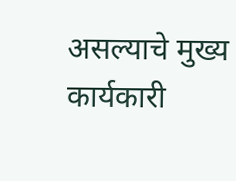असल्याचे मुख्य कार्यकारी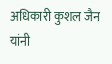अधिकारी कुशल जैन यांनी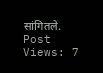सांगितले.
Post Views: 7